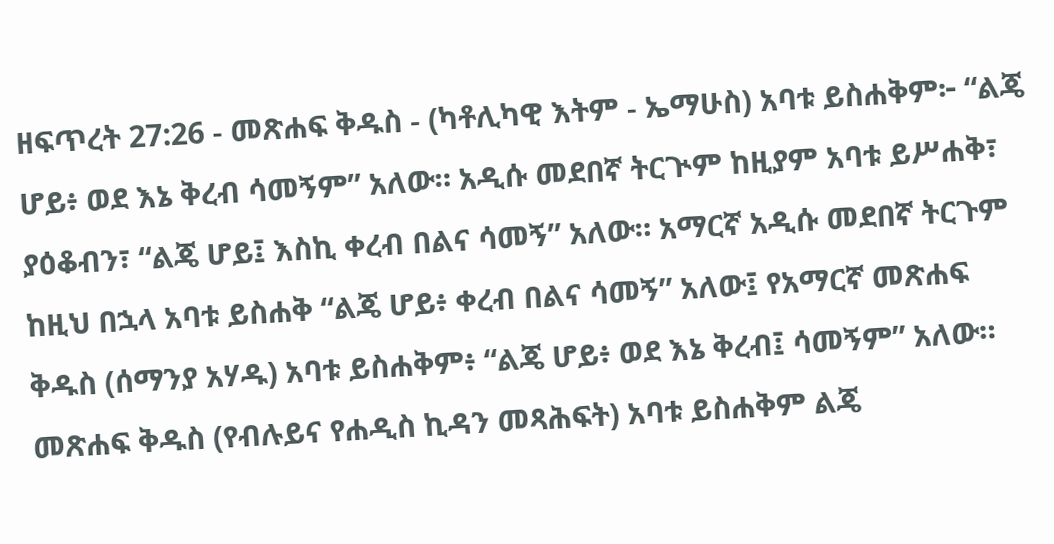ዘፍጥረት 27:26 - መጽሐፍ ቅዱስ - (ካቶሊካዊ እትም - ኤማሁስ) አባቱ ይስሐቅም፦ “ልጄ ሆይ፥ ወደ እኔ ቅረብ ሳመኝም” አለው። አዲሱ መደበኛ ትርጒም ከዚያም አባቱ ይሥሐቅ፣ ያዕቆብን፣ “ልጄ ሆይ፤ እስኪ ቀረብ በልና ሳመኝ” አለው። አማርኛ አዲሱ መደበኛ ትርጉም ከዚህ በኋላ አባቱ ይስሐቅ “ልጄ ሆይ፥ ቀረብ በልና ሳመኝ” አለው፤ የአማርኛ መጽሐፍ ቅዱስ (ሰማንያ አሃዱ) አባቱ ይስሐቅም፥ “ልጄ ሆይ፥ ወደ እኔ ቅረብ፤ ሳመኝም” አለው። መጽሐፍ ቅዱስ (የብሉይና የሐዲስ ኪዳን መጻሕፍት) አባቱ ይስሐቅም ልጄ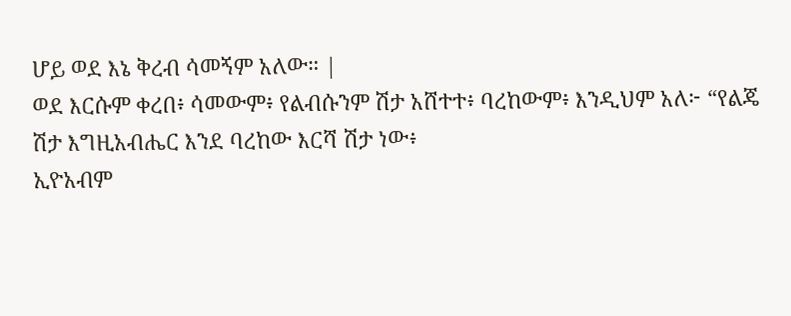ሆይ ወደ እኔ ቅረብ ሳመኝም አለው። |
ወደ እርሱም ቀረበ፥ ሳመውም፥ የልብሱንም ሽታ አሸተተ፥ ባረከውም፥ እንዲህም አለ፦ “የልጄ ሽታ እግዚአብሔር እንደ ባረከው እርሻ ሽታ ነው፥
ኢዮአብም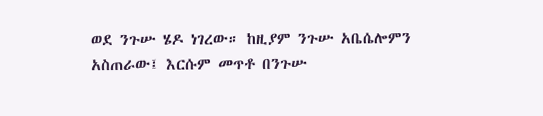ወደ ንጉሡ ሄዶ ነገረው። ከዚያም ንጉሡ አቤሴሎምን አስጠራው፤ እርሱም መጥቶ በንጉሡ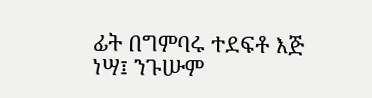ፊት በግምባሩ ተደፍቶ እጅ ነሣ፤ ንጉሡም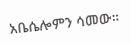አቤሴሎምን ሳመው።